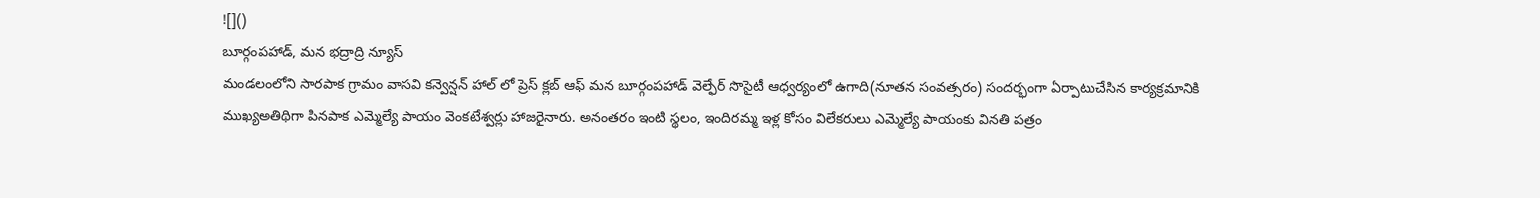![]()
బూర్గంపహాడ్, మన భద్రాద్రి న్యూస్
మండలంలోని సారపాక గ్రామం వాసవి కన్వెన్షన్ హాల్ లో ప్రెస్ క్లబ్ ఆఫ్ మన బూర్గంపహాడ్ వెల్ఫేర్ సొసైటీ ఆధ్వర్యంలో ఉగాది(నూతన సంవత్సరం) సందర్భంగా ఏర్పాటుచేసిన కార్యక్రమానికి ముఖ్యఅతిథిగా పినపాక ఎమ్మెల్యే పాయం వెంకటేశ్వర్లు హాజరైనారు. అనంతరం ఇంటి స్థలం, ఇందిరమ్మ ఇళ్ల కోసం విలేకరులు ఎమ్మెల్యే పాయంకు వినతి పత్రం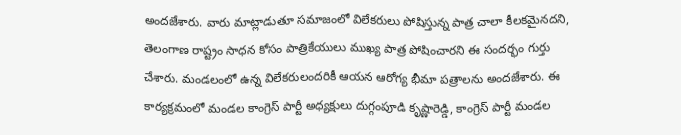అందజేశారు. వారు మాట్లాడుతూ సమాజంలో విలేకరులు పోషిస్తున్న పాత్ర చాలా కీలకమైనదని, తెలంగాణ రాష్ట్రం సాధన కోసం పాత్రికేయులు ముఖ్య పాత్ర పోషించారని ఈ సందర్భం గుర్తు చేశారు. మండలంలో ఉన్న విలేకరులందరికీ ఆయన ఆరోగ్య భీమా పత్రాలను అందజేశారు. ఈ కార్యక్రమంలో మండల కాంగ్రెస్ పార్టీ అధ్యక్షులు దుగ్గంపూడి కృష్ణారెడ్డి, కాంగ్రెస్ పార్టీ మండల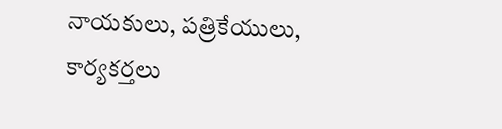నాయకులు, పత్రికేయులు, కార్యకర్తలు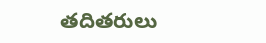తదితరులు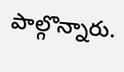పాల్గొన్నారు.